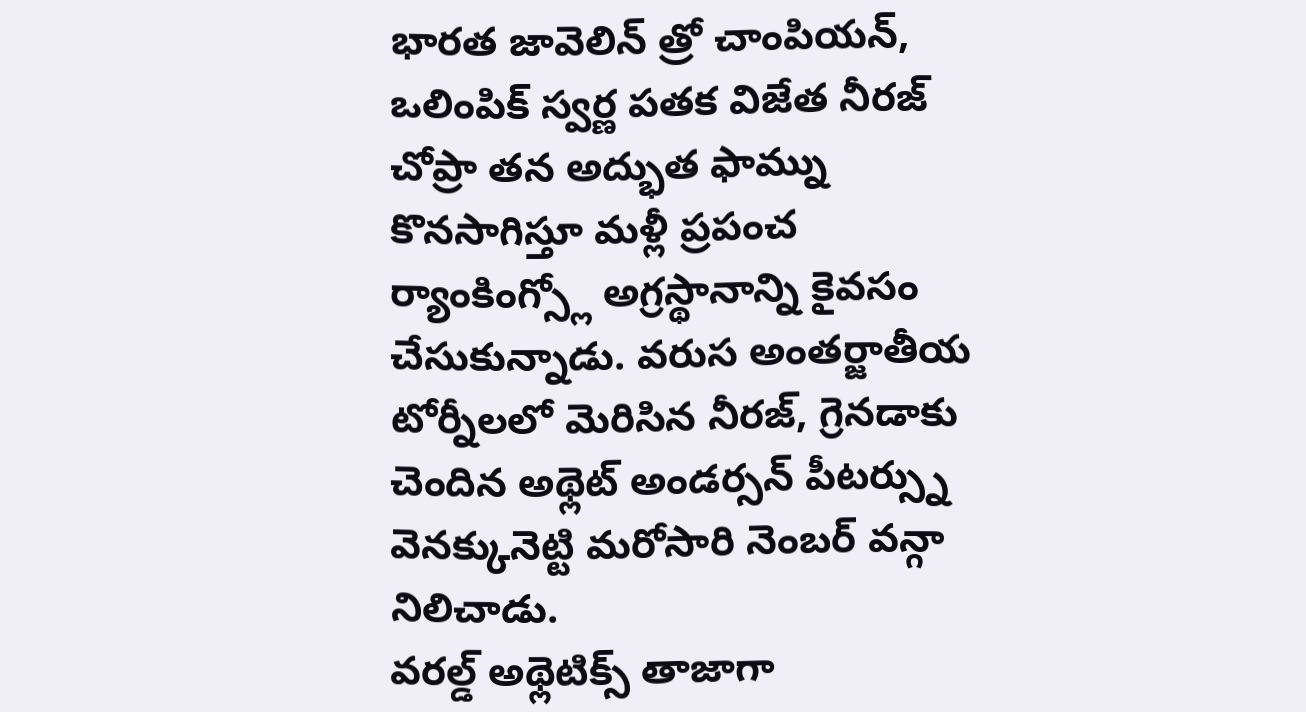భారత జావెలిన్ త్రో చాంపియన్, ఒలింపిక్ స్వర్ణ పతక విజేత నీరజ్ చోప్రా తన అద్భుత ఫామ్ను కొనసాగిస్తూ మళ్లీ ప్రపంచ ర్యాంకింగ్స్లో అగ్రస్థానాన్ని కైవసం చేసుకున్నాడు. వరుస అంతర్జాతీయ టోర్నీలలో మెరిసిన నీరజ్, గ్రెనడాకు చెందిన అథ్లెట్ అండర్సన్ పీటర్స్ను వెనక్కునెట్టి మరోసారి నెంబర్ వన్గా నిలిచాడు.
వరల్డ్ అథ్లెటిక్స్ తాజాగా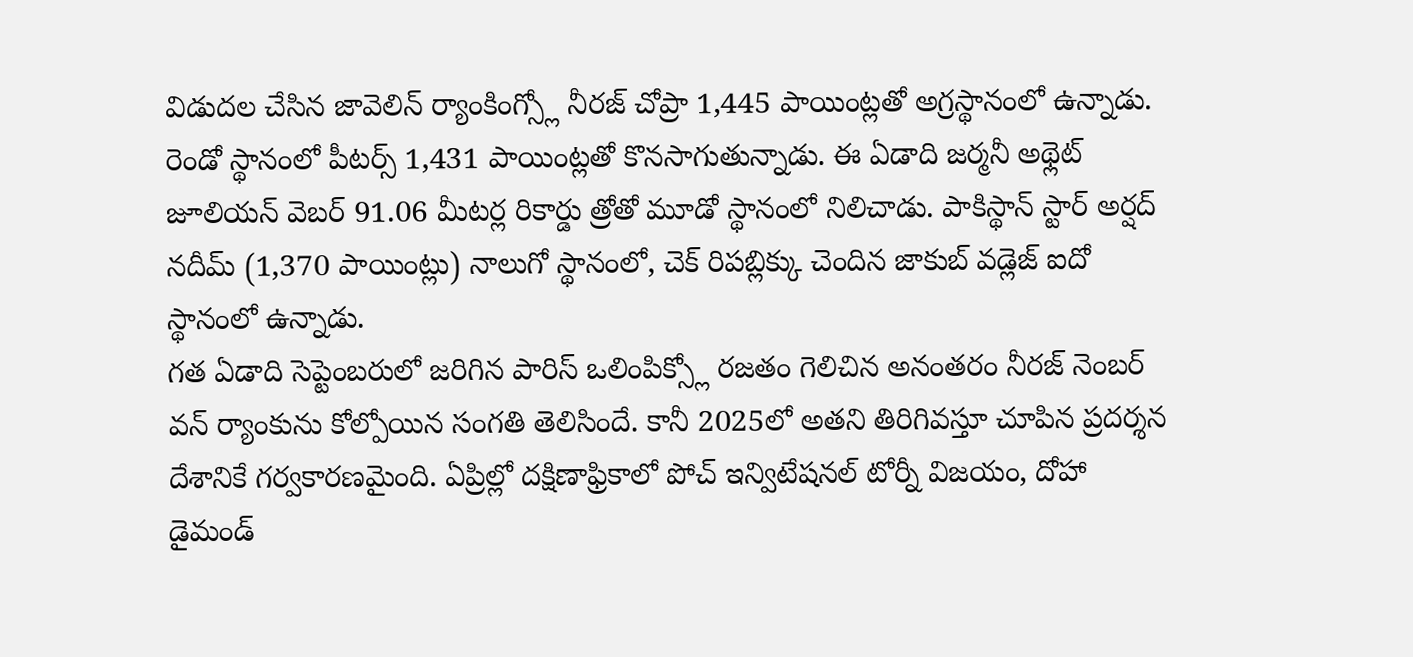విడుదల చేసిన జావెలిన్ ర్యాంకింగ్స్లో నీరజ్ చోప్రా 1,445 పాయింట్లతో అగ్రస్థానంలో ఉన్నాడు. రెండో స్థానంలో పీటర్స్ 1,431 పాయింట్లతో కొనసాగుతున్నాడు. ఈ ఏడాది జర్మనీ అథ్లెట్ జూలియన్ వెబర్ 91.06 మీటర్ల రికార్డు త్రోతో మూడో స్థానంలో నిలిచాడు. పాకిస్థాన్ స్టార్ అర్షద్ నదీమ్ (1,370 పాయింట్లు) నాలుగో స్థానంలో, చెక్ రిపబ్లిక్కు చెందిన జాకుబ్ వడ్లెజ్ ఐదో స్థానంలో ఉన్నాడు.
గత ఏడాది సెప్టెంబరులో జరిగిన పారిస్ ఒలింపిక్స్లో రజతం గెలిచిన అనంతరం నీరజ్ నెంబర్ వన్ ర్యాంకును కోల్పోయిన సంగతి తెలిసిందే. కానీ 2025లో అతని తిరిగివస్తూ చూపిన ప్రదర్శన దేశానికే గర్వకారణమైంది. ఏప్రిల్లో దక్షిణాఫ్రికాలో పోచ్ ఇన్విటేషనల్ టోర్నీ విజయం, దోహా డైమండ్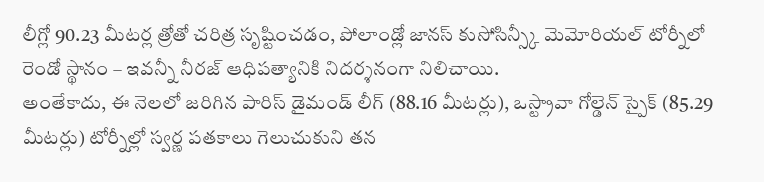లీగ్లో 90.23 మీటర్ల త్రోతో చరిత్ర సృష్టించడం, పోలాండ్లో జానస్ కుసోసిన్స్కీ మెమోరియల్ టోర్నీలో రెండో స్థానం – ఇవన్నీ నీరజ్ ఆధిపత్యానికి నిదర్శనంగా నిలిచాయి.
అంతేకాదు, ఈ నెలలో జరిగిన పారిస్ డైమండ్ లీగ్ (88.16 మీటర్లు), ఒస్ట్రావా గోల్డెన్ స్పైక్ (85.29 మీటర్లు) టోర్నీల్లో స్వర్ణ పతకాలు గెలుచుకుని తన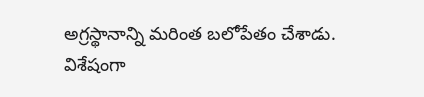అగ్రస్థానాన్ని మరింత బలోపేతం చేశాడు.
విశేషంగా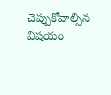చెప్పుకోవాల్సిన విషయం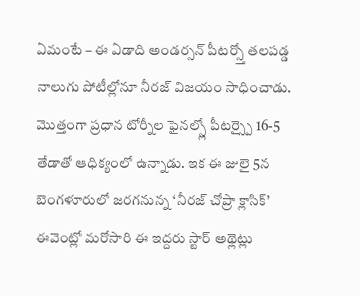ఏమంటే – ఈ ఏడాది అండర్సన్ పీటర్స్తో తలపడ్డ నాలుగు పోటీల్లోనూ నీరజ్ విజయం సాధించాడు. మొత్తంగా ప్రధాన టోర్నీల ఫైనల్స్లో పీటర్స్పై 16-5 తేడాతో ఆధిక్యంలో ఉన్నాడు. ఇక ఈ జులై 5న బెంగళూరులో జరగనున్న ‘నీరజ్ చోప్రా క్లాసిక్’ ఈవెంట్లో మరోసారి ఈ ఇద్దరు స్టార్ అథ్లెట్లు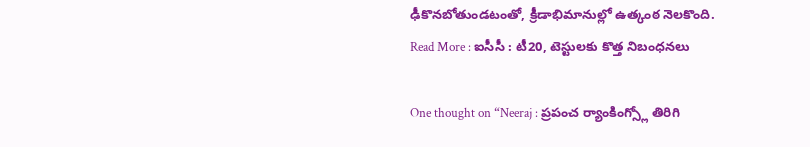ఢీకొనబోతుండటంతో, క్రీడాభిమానుల్లో ఉత్కంఠ నెలకొంది.
Read More : ఐసీసీ : టీ20, టెస్టులకు కొత్త నిబంధనలు

One thought on “Neeraj : ప్రపంచ ర్యాంకింగ్స్లో తిరిగి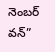నెంబర్ వన్”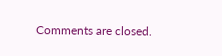Comments are closed.